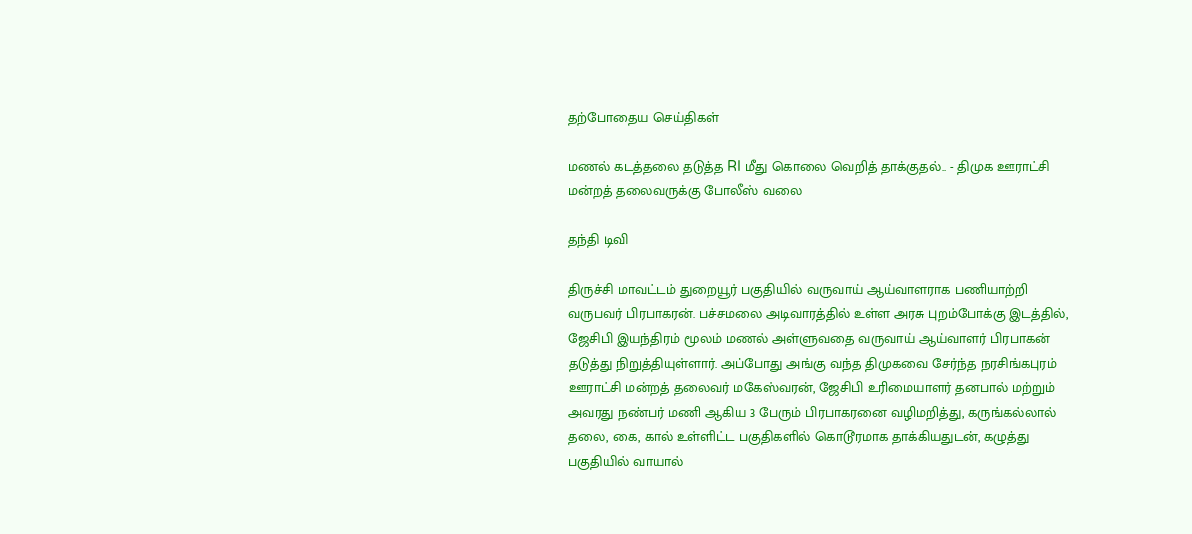தற்போதைய செய்திகள்

மணல் கடத்தலை தடுத்த RI மீது கொலை வெறித் தாக்குதல்.. - திமுக ஊராட்சி மன்றத் தலைவருக்கு போலீஸ் வலை

தந்தி டிவி

திருச்சி மாவட்டம் துறையூர் பகுதியில் வருவாய் ஆய்வாளராக பணியாற்றி வருபவர் பிரபாகரன். பச்சமலை அடிவாரத்தில் உள்ள அரசு புறம்போக்கு இடத்தில், ஜேசிபி இயந்திரம் மூலம் மணல் அள்ளுவதை வருவாய் ஆய்வாளர் பிரபாகன் தடுத்து நிறுத்தியுள்ளார். அப்போது அங்கு வந்த திமுகவை சேர்ந்த நரசிங்கபுரம் ஊராட்சி மன்றத் தலைவர் மகேஸ்வரன், ஜேசிபி உரிமையாளர் தனபால் மற்றும் அவரது நண்பர் மணி ஆகிய 3 பேரும் பிரபாகரனை வழிமறித்து, கருங்கல்லால் தலை, கை, கால் உள்ளிட்ட பகுதிகளில் கொடூரமாக தாக்கியதுடன், கழுத்து பகுதியில் வாயால்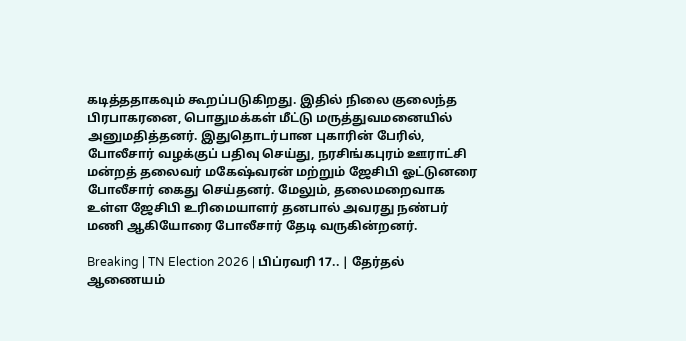கடித்ததாகவும் கூறப்படுகிறது. இதில் நிலை குலைந்த பிரபாகரனை, பொதுமக்கள் மீட்டு மருத்துவமனையில் அனுமதித்தனர். இதுதொடர்பான புகாரின் பேரில், போலீசார் வழக்குப் பதிவு செய்து, நரசிங்கபுரம் ஊராட்சி மன்றத் தலைவர் மகேஷ்வரன் மற்றும் ஜேசிபி ஓட்டுனரை போலீசார் கைது செய்தனர். மேலும், தலைமறைவாக உள்ள ஜேசிபி உரிமையாளர் தனபால் அவரது நண்பர் மணி ஆகியோரை போலீசார் தேடி வருகின்றனர்.

Breaking | TN Election 2026 | பிப்ரவரி 17.. | தேர்தல் ஆணையம்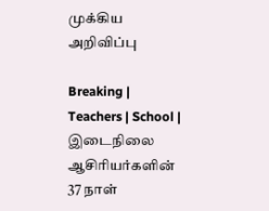முக்கிய அறிவிப்பு

Breaking | Teachers | School | இடைநிலை ஆசிரியர்களின் 37 நாள்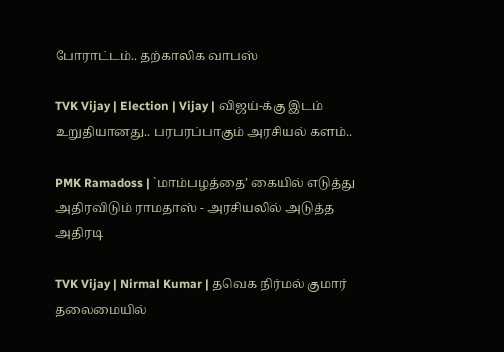போராட்டம்.. தற்காலிக வாபஸ்

TVK Vijay | Election | Vijay | விஜய்-க்கு இடம் உறுதியானது.. பரபரப்பாகும் அரசியல் களம்..

PMK Ramadoss | `மாம்பழத்தை’ கையில் எடுத்து அதிரவிடும் ராமதாஸ் - அரசியலில் அடுத்த அதிரடி

TVK Vijay | Nirmal Kumar | தவெக நிர்மல் குமார் தலைமையில்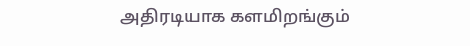அதிரடியாக களமிறங்கும்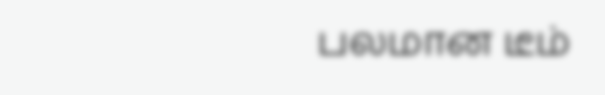பலமான டீம்